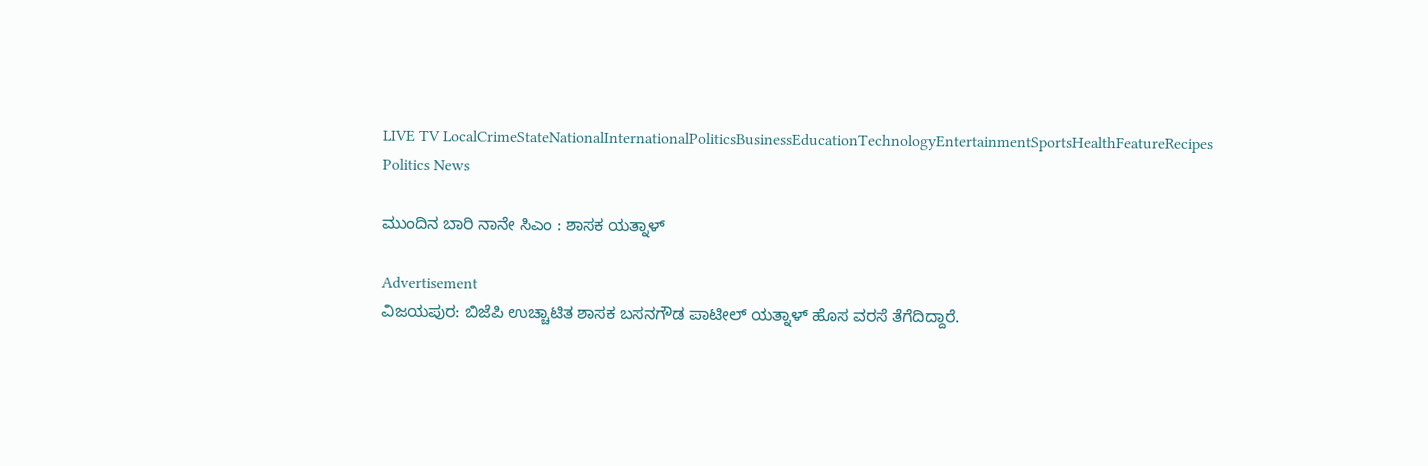LIVE TV LocalCrimeStateNationalInternationalPoliticsBusinessEducationTechnologyEntertainmentSportsHealthFeatureRecipes
Politics News

ಮುಂದಿನ ಬಾರಿ ನಾನೇ ಸಿಎಂ : ಶಾಸಕ ಯತ್ನಾಳ್

Advertisement
ವಿಜಯಪುರ: ಬಿಜೆಪಿ ಉಚ್ಚಾಟಿತ ಶಾಸಕ ಬಸನಗೌಡ ಪಾಟೀಲ್ ಯತ್ನಾಳ್ ಹೊಸ ವರಸೆ ತೆಗೆದಿದ್ದಾರೆ.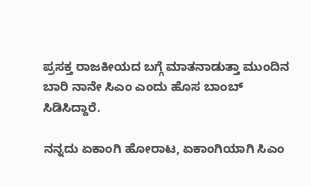ಪ್ರಸಕ್ತ ರಾಜಕೀಯದ ಬಗ್ಗೆ ಮಾತನಾಡುತ್ತಾ ಮುಂದಿನ ಬಾರಿ ನಾನೇ ಸಿಎಂ ಎಂದು ಹೊಸ ಬಾಂಬ್‌ ಸಿಡಿಸಿದ್ದಾರೆ.

ನನ್ನದು ಏಕಾಂಗಿ ಹೋರಾಟ, ಏಕಾಂಗಿಯಾಗಿ ಸಿಎಂ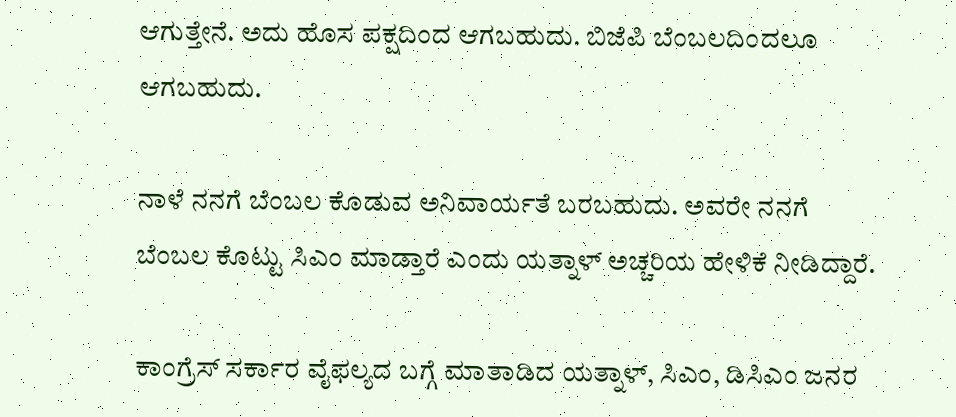ಆಗುತ್ತೇನೆ. ಅದು ಹೊಸ ಪಕ್ಷದಿಂದ ಆಗಬಹುದು. ಬಿಜೆಪಿ ಬೆಂಬಲದಿಂದಲೂ ಆಗಬಹುದು.

ನಾಳೆ ನನಗೆ ಬೆಂಬಲ ಕೊಡುವ ಅನಿವಾರ್ಯತೆ ಬರಬಹುದು. ಅವರೇ ನನಗೆ ಬೆಂಬಲ ಕೊಟ್ಟು ಸಿಎಂ ಮಾಡ್ತಾರೆ ಎಂದು ಯತ್ನಾಳ್ ಅಚ್ಚರಿಯ ಹೇಳಿಕೆ ನೀಡಿದ್ದಾರೆ.

ಕಾಂಗ್ರೆಸ್ ಸರ್ಕಾರ ವೈಫಲ್ಯದ ಬಗ್ಗೆ ಮಾತಾಡಿದ ಯತ್ನಾಳ್, ಸಿಎಂ, ಡಿಸಿಎಂ ಜನರ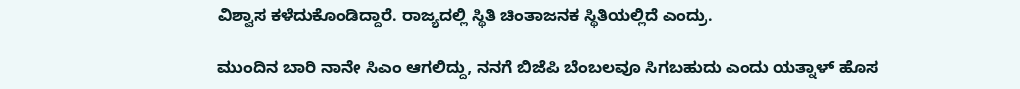ವಿಶ್ವಾಸ ಕಳೆದುಕೊಂಡಿದ್ದಾರೆ. ರಾಜ್ಯದಲ್ಲಿ ಸ್ಥಿತಿ ಚಿಂತಾಜನಕ ಸ್ಥಿತಿಯಲ್ಲಿದೆ ಎಂದ್ರು.

ಮುಂದಿನ ಬಾರಿ ನಾನೇ ಸಿಎಂ ಆಗಲಿದ್ದು, ನನಗೆ ಬಿಜೆಪಿ ಬೆಂಬಲವೂ ಸಿಗಬಹುದು ಎಂದು ಯತ್ನಾಳ್ ಹೊಸ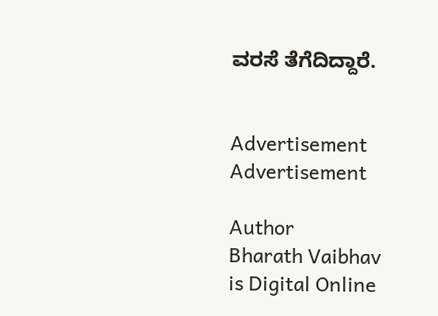ವರಸೆ ತೆಗೆದಿದ್ದಾರೆ.


Advertisement
Advertisement

Author
Bharath Vaibhav
is Digital Online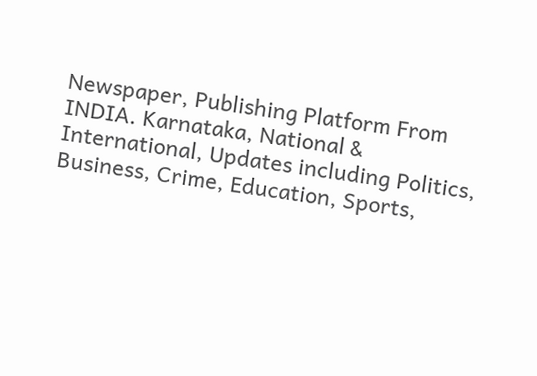Newspaper, Publishing Platform From INDIA. Karnataka, National & International, Updates including Politics, Business, Crime, Education, Sports,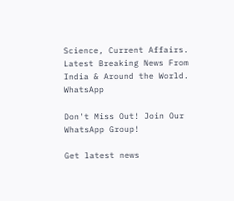Science, Current Affairs. Latest Breaking News From India & Around the World.
WhatsApp

Don't Miss Out! Join Our WhatsApp Group!

Get latest news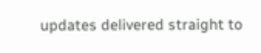updates delivered straight to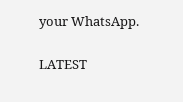your WhatsApp.

LATEST